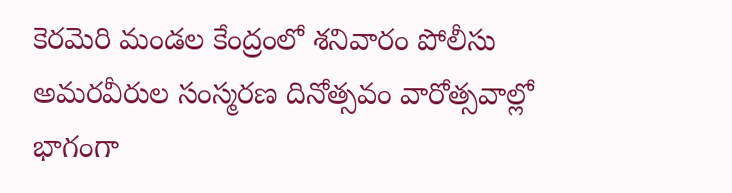కెరమెరి మండల కేంద్రంలో శనివారం పోలీసు అమరవీరుల సంస్మరణ దినోత్సవం వారోత్సవాల్లో భాగంగా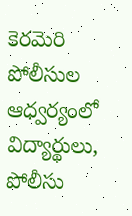కెరమెరి పోలీసుల ఆధ్వర్యంలో విద్యార్థులు, పోలీసు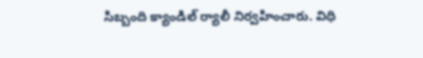సిబ్బంది క్యాండిల్ ర్యాలీ నిర్వహించారు. విధి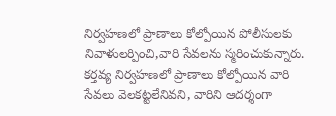నిర్వహణలో ప్రాణాలు కోల్పోయిన పోలీసులకు నివాళులర్పించి,వారి సేవలను స్మరించుకున్నారు. కర్తవ్య నిర్వహణలో ప్రాణాలు కోల్పోయిన వారి సేవలు వెలకట్టలేనివని, వారిని ఆదర్శంగా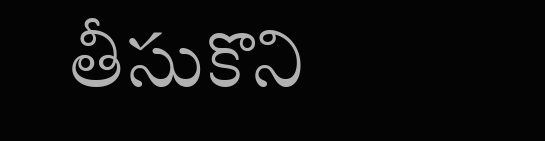తీసుకొని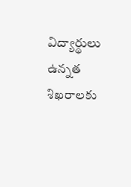విద్యార్థులు ఉన్నత శిఖరాలకు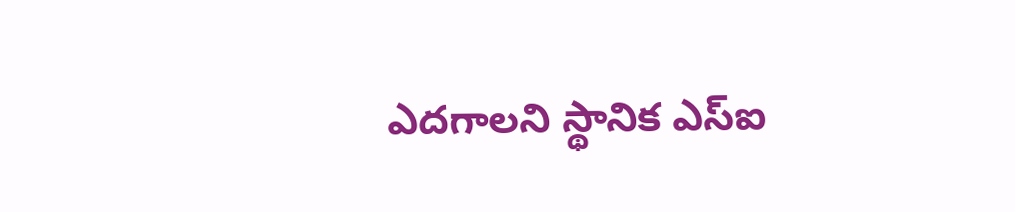ఎదగాలని స్థానిక ఎస్ఐ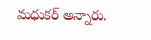మధుకర్ అన్నారు.